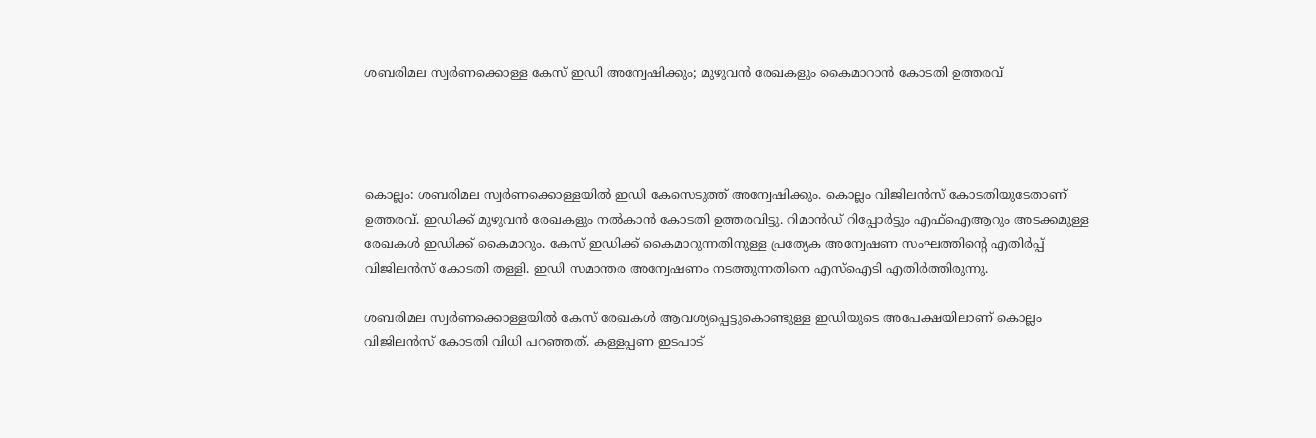ശബരിമല സ്വര്‍ണക്കൊള്ള കേസ് ഇഡി അന്വേഷിക്കും; മുഴുവന്‍ രേഖകളും കൈമാറാന്‍ കോടതി ഉത്തരവ്




കൊല്ലം: ശബരിമല സ്വര്‍ണക്കൊള്ളയില്‍ ഇഡി കേസെടുത്ത് അന്വേഷിക്കും. കൊല്ലം വിജിലന്‍സ് കോടതിയുടേതാണ് ഉത്തരവ്. ഇഡിക്ക് മുഴുവന്‍ രേഖകളും നല്‍കാന്‍ കോടതി ഉത്തരവിട്ടു. റിമാന്‍ഡ് റിപ്പോര്‍ട്ടും എഫ്‌ഐആറും അടക്കമുള്ള രേഖകള്‍ ഇഡിക്ക് കൈമാറും. കേസ് ഇഡിക്ക് കൈമാറുന്നതിനുള്ള പ്രത്യേക അന്വേഷണ സംഘത്തിന്റെ എതിര്‍പ്പ് വിജിലന്‍സ് കോടതി തള്ളി. ഇഡി സമാന്തര അന്വേഷണം നടത്തുന്നതിനെ എസ്‌ഐടി എതിര്‍ത്തിരുന്നു.

ശബരിമല സ്വര്‍ണക്കൊള്ളയില്‍ കേസ് രേഖകള്‍ ആവശ്യപ്പെട്ടുകൊണ്ടുള്ള ഇഡിയുടെ അപേക്ഷയിലാണ് കൊല്ലം വിജിലന്‍സ് കോടതി വിധി പറഞ്ഞത്. കള്ളപ്പണ ഇടപാട്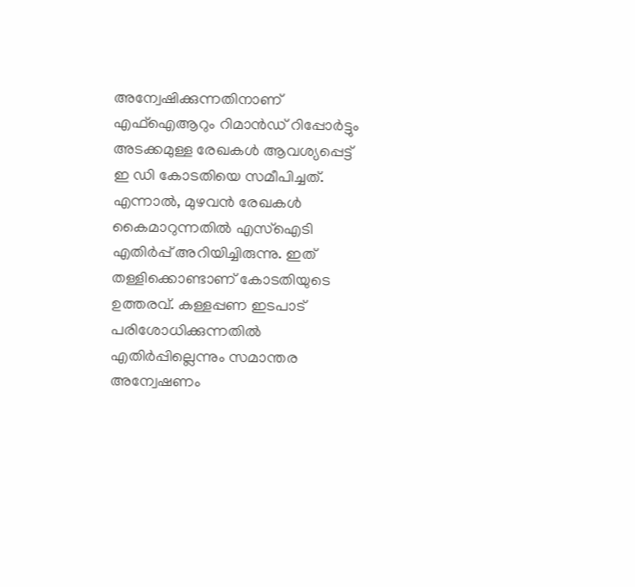അന്വേഷിക്കുന്നതിനാണ് എഫ്‌ഐആറും റിമാന്‍ഡ് റിപ്പോര്‍ട്ടും അടക്കമുള്ള രേഖകള്‍ ആവശ്യപ്പെട്ട് ഇ ഡി കോടതിയെ സമീപിച്ചത്. എന്നാല്‍, മുഴവന്‍ രേഖകള്‍ കൈമാറുന്നതില്‍ എസ്‌ഐടി എതിര്‍പ്പ് അറിയിച്ചിരുന്നു. ഇത് തള്ളിക്കൊണ്ടാണ് കോടതിയുടെ ഉത്തരവ്. കള്ളപ്പണ ഇടപാട് പരിശോധിക്കുന്നതില്‍ എതിര്‍പ്പില്ലെന്നും സമാന്തര അന്വേഷണം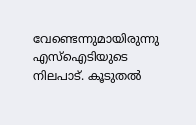വേണ്ടെന്നുമായിരുന്നു എസ്‌ഐടിയുടെ നിലപാട്. കൂടുതല്‍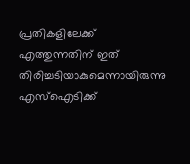പ്രതികളിലേക്ക് എത്തുന്നതിന് ഇത് തിരിച്ചടിയാകുമെന്നായിരുന്നു എസ്‌ഐടിക്ക്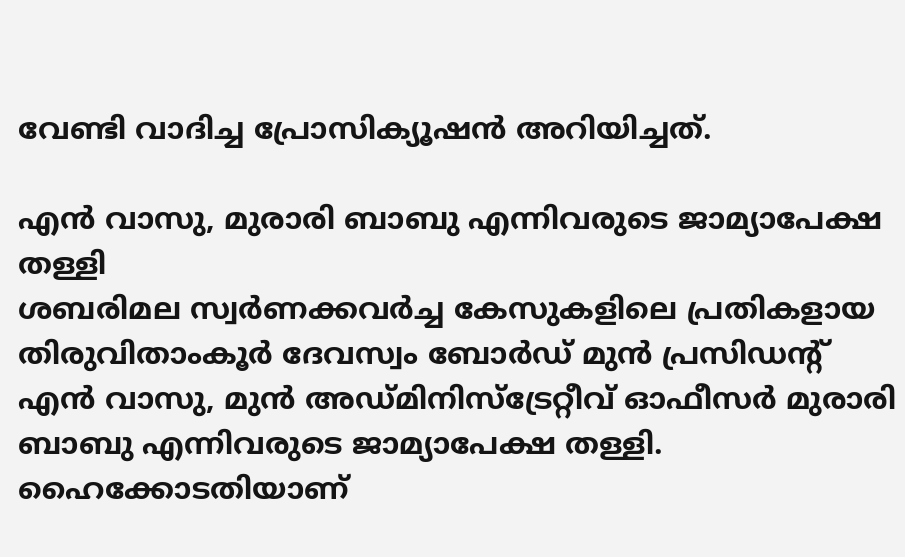വേണ്ടി വാദിച്ച പ്രോസിക്യൂഷന്‍ അറിയിച്ചത്.

എന്‍ വാസു, മുരാരി ബാബു എന്നിവരുടെ ജാമ്യാപേക്ഷ തള്ളി
ശബരിമല സ്വര്‍ണക്കവര്‍ച്ച കേസുകളിലെ പ്രതികളായ തിരുവിതാംകൂര്‍ ദേവസ്വം ബോര്‍ഡ് മുന്‍ പ്രസിഡന്റ് എന്‍ വാസു, മുന്‍ അഡ്മിനിസ്‌ട്രേറ്റീവ് ഓഫീസര്‍ മുരാരി ബാബു എന്നിവരുടെ ജാമ്യാപേക്ഷ തള്ളി. ഹൈക്കോടതിയാണ്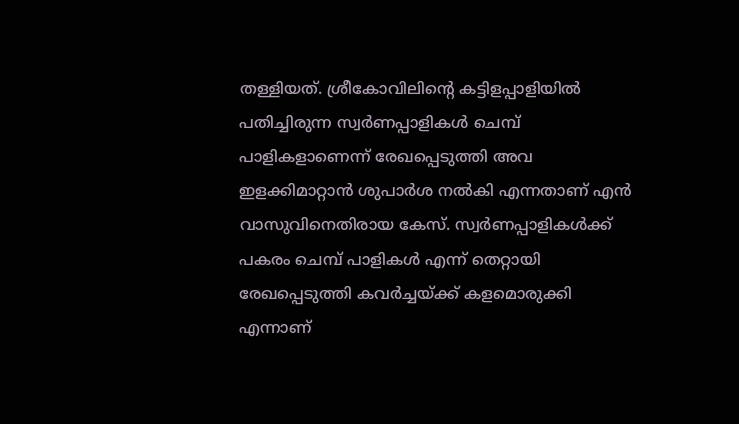തള്ളിയത്. ശ്രീകോവിലിന്റെ കട്ടിളപ്പാളിയില്‍ പതിച്ചിരുന്ന സ്വര്‍ണപ്പാളികള്‍ ചെമ്പ് പാളികളാണെന്ന് രേഖപ്പെടുത്തി അവ ഇളക്കിമാറ്റാന്‍ ശുപാര്‍ശ നല്‍കി എന്നതാണ് എന്‍ വാസുവിനെതിരായ കേസ്. സ്വര്‍ണപ്പാളികള്‍ക്ക് പകരം ചെമ്പ് പാളികള്‍ എന്ന് തെറ്റായി രേഖപ്പെടുത്തി കവര്‍ച്ചയ്ക്ക് കളമൊരുക്കി എന്നാണ്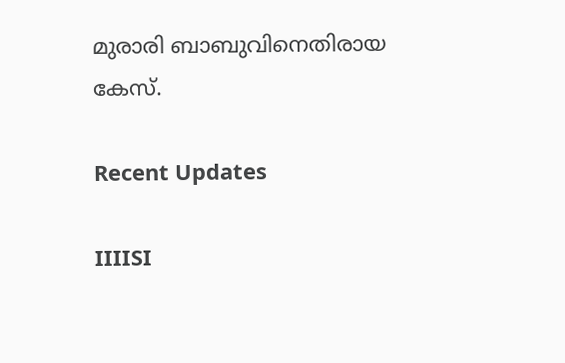മുരാരി ബാബുവിനെതിരായ കേസ്.

Recent Updates

IIIISI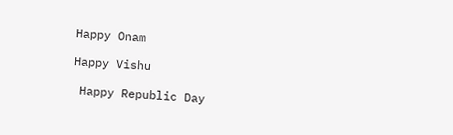Happy Onam

Happy Vishu

 Happy Republic Day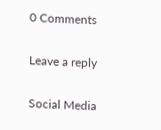0 Comments

Leave a reply

Social Media